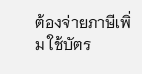ต้องจ่ายภาษีเพิ่ม ใช้บัตร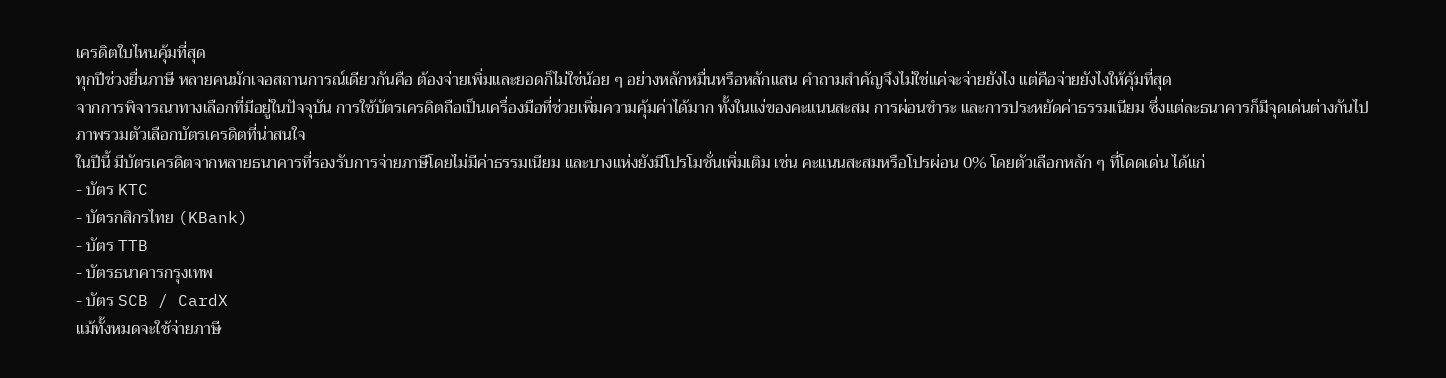เครดิตใบไหนคุ้มที่สุด
ทุกปีช่วงยื่นภาษี หลายคนมักเจอสถานการณ์เดียวกันคือ ต้องจ่ายเพิ่มและยอดก็ไม่ใช่น้อย ๆ อย่างหลักหมื่นหรือหลักแสน คำถามสำคัญจึงไม่ใช่แค่จะจ่ายยังไง แต่คือจ่ายยังไงให้คุ้มที่สุด
จากการพิจารณาทางเลือกที่มีอยู่ในปัจจุบัน การใช้บัตรเครดิตถือเป็นเครื่องมือที่ช่วยเพิ่มความคุ้มค่าได้มาก ทั้งในแง่ของคะแนนสะสม การผ่อนชำระ และการประหยัดค่าธรรมเนียม ซึ่งแต่ละธนาคารก็มีจุดเด่นต่างกันไป
ภาพรวมตัวเลือกบัตรเครดิตที่น่าสนใจ
ในปีนี้ มีบัตรเครดิตจากหลายธนาคารที่รองรับการจ่ายภาษีโดยไม่มีค่าธรรมเนียม และบางแห่งยังมีโปรโมชั่นเพิ่มเติม เช่น คะแนนสะสมหรือโปรผ่อน 0% โดยตัวเลือกหลัก ๆ ที่โดดเด่น ได้แก่
- บัตร KTC
- บัตรกสิกรไทย (KBank)
- บัตร TTB
- บัตรธนาคารกรุงเทพ
- บัตร SCB / CardX
แม้ทั้งหมดจะใช้จ่ายภาษี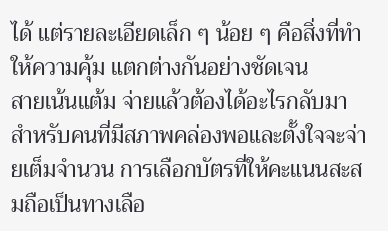ได้ แต่รายละเอียดเล็ก ๆ น้อย ๆ คือสิ่งที่ทำให้ความคุ้ม แตกต่างกันอย่างชัดเจน
สายเน้นแต้ม จ่ายแล้วต้องได้อะไรกลับมา
สำหรับคนที่มีสภาพคล่องพอและตั้งใจจะจ่ายเต็มจำนวน การเลือกบัตรที่ให้คะแนนสะสมถือเป็นทางเลือ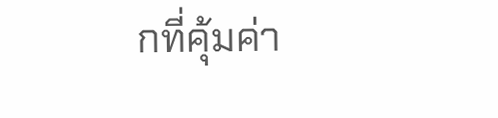กที่คุ้มค่า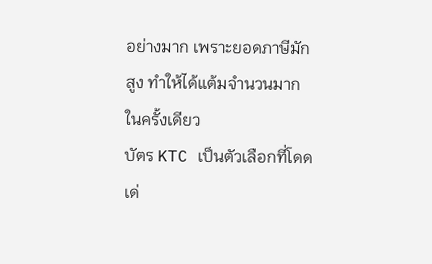อย่างมาก เพราะยอดภาษีมักสูง ทำให้ได้แต้มจำนวนมากในครั้งเดียว
บัตร KTC เป็นตัวเลือกที่โดดเด่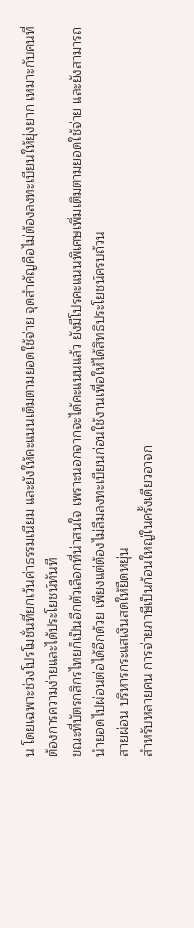น โดยเฉพาะช่วงโปรโมชั่นที่ยกเว้นค่าธรรมเนียม และยังให้คะแนนเต็มตามยอดใช้จ่าย จุดสำคัญคือไม่ต้องลงทะเบียนให้ยุ่งยาก เหมาะกับคนที่ต้องการความง่ายและได้ประโยชน์ทันที
ขณะที่บัตรกสิกรไทยก็เป็นอีกตัวเลือกที่น่าสนใจ เพราะนอกจากจะได้คะแนนแล้ว ยังมีโปรคะแนนพิเศษเพิ่มเติมตามยอดใช้จ่าย และยังสามารถนำยอดไปผ่อนต่อได้อีกด้วย เพียงแต่ต้องไม่ลืมลงทะเบียนก่อนใช้งานเพื่อให้ได้สิทธิประโยชน์ครบถ้วน
สายผ่อน บริหารกระแสเงินสดให้ยืดหยุ่น
สำหรับหลายคน การจ่ายภาษีเป็นก้อนใหญ่ในครั้งเดียวอาจก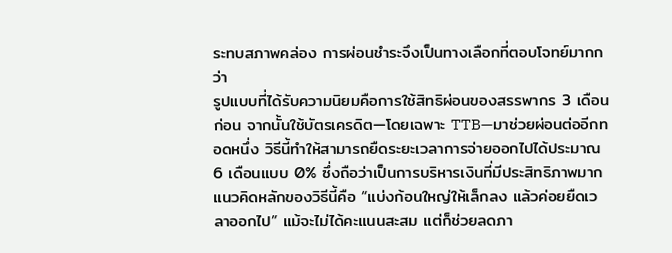ระทบสภาพคล่อง การผ่อนชำระจึงเป็นทางเลือกที่ตอบโจทย์มากกว่า
รูปแบบที่ได้รับความนิยมคือการใช้สิทธิผ่อนของสรรพากร 3 เดือนก่อน จากนั้นใช้บัตรเครดิต—โดยเฉพาะ TTB—มาช่วยผ่อนต่ออีกทอดหนึ่ง วิธีนี้ทำให้สามารถยืดระยะเวลาการจ่ายออกไปได้ประมาณ 6 เดือนแบบ 0% ซึ่งถือว่าเป็นการบริหารเงินที่มีประสิทธิภาพมาก
แนวคิดหลักของวิธีนี้คือ “แบ่งก้อนใหญ่ให้เล็กลง แล้วค่อยยืดเวลาออกไป” แม้จะไม่ได้คะแนนสะสม แต่ก็ช่วยลดภา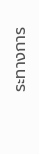ระทางการ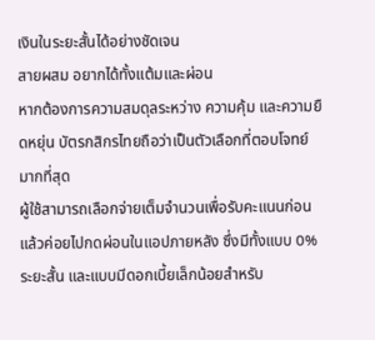เงินในระยะสั้นได้อย่างชัดเจน
สายผสม อยากได้ทั้งแต้มและผ่อน
หากต้องการความสมดุลระหว่าง ความคุ้ม และความยืดหยุ่น บัตรกสิกรไทยถือว่าเป็นตัวเลือกที่ตอบโจทย์มากที่สุด
ผู้ใช้สามารถเลือกจ่ายเต็มจำนวนเพื่อรับคะแนนก่อน แล้วค่อยไปกดผ่อนในแอปภายหลัง ซึ่งมีทั้งแบบ 0% ระยะสั้น และแบบมีดอกเบี้ยเล็กน้อยสำหรับ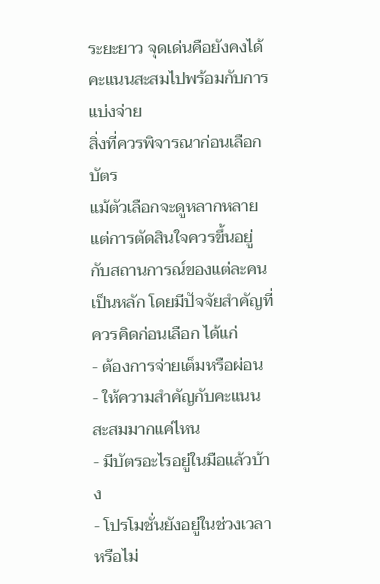ระยะยาว จุดเด่นคือยังคงได้คะแนนสะสมไปพร้อมกับการแบ่งจ่าย
สิ่งที่ควรพิจารณาก่อนเลือกบัตร
แม้ตัวเลือกจะดูหลากหลาย แต่การตัดสินใจควรขึ้นอยู่กับสถานการณ์ของแต่ละคนเป็นหลัก โดยมีปัจจัยสำคัญที่ควรคิดก่อนเลือก ได้แก่
- ต้องการจ่ายเต็มหรือผ่อน
- ให้ความสำคัญกับคะแนนสะสมมากแค่ไหน
- มีบัตรอะไรอยู่ในมือแล้วบ้าง
- โปรโมชั่นยังอยู่ในช่วงเวลาหรือไม่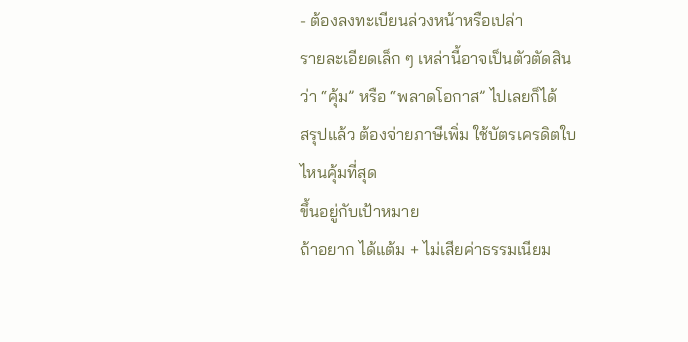- ต้องลงทะเบียนล่วงหน้าหรือเปล่า
รายละเอียดเล็ก ๆ เหล่านี้อาจเป็นตัวตัดสินว่า “คุ้ม” หรือ “พลาดโอกาส” ไปเลยก็ได้
สรุปแล้ว ต้องจ่ายภาษีเพิ่ม ใช้บัตรเครดิตใบไหนคุ้มที่สุด
ขึ้นอยู่กับเป้าหมาย
ถ้าอยาก ได้แต้ม + ไม่เสียค่าธรรมเนียม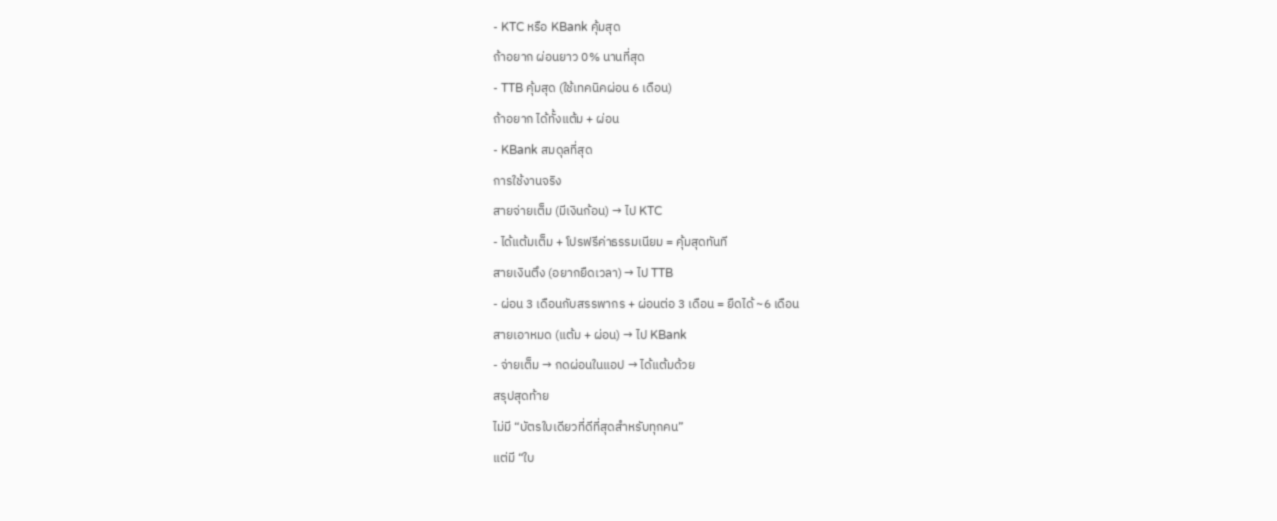- KTC หรือ KBank คุ้มสุด
ถ้าอยาก ผ่อนยาว 0% นานที่สุด
- TTB คุ้มสุด (ใช้เทคนิคผ่อน 6 เดือน)
ถ้าอยาก ได้ทั้งแต้ม + ผ่อน
- KBank สมดุลที่สุด
การใช้งานจริง
สายจ่ายเต็ม (มีเงินก้อน) → ไป KTC
- ได้แต้มเต็ม + โปรฟรีค่าธรรมเนียม = คุ้มสุดทันที
สายเงินตึง (อยากยืดเวลา) → ไป TTB
- ผ่อน 3 เดือนกับสรรพากร + ผ่อนต่อ 3 เดือน = ยืดได้ ~6 เดือน
สายเอาหมด (แต้ม + ผ่อน) → ไป KBank
- จ่ายเต็ม → กดผ่อนในแอป → ได้แต้มด้วย
สรุปสุดท้าย
ไม่มี “บัตรใบเดียวที่ดีที่สุดสำหรับทุกคน”
แต่มี “ใบ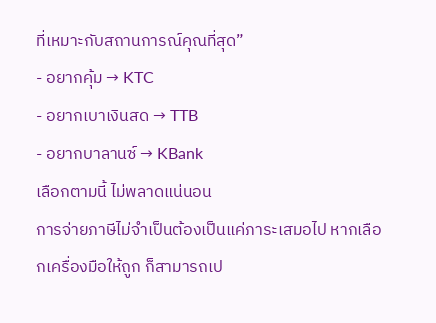ที่เหมาะกับสถานการณ์คุณที่สุด”
- อยากคุ้ม → KTC
- อยากเบาเงินสด → TTB
- อยากบาลานซ์ → KBank
เลือกตามนี้ ไม่พลาดแน่นอน
การจ่ายภาษีไม่จำเป็นต้องเป็นแค่ภาระเสมอไป หากเลือกเครื่องมือให้ถูก ก็สามารถเป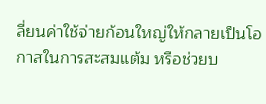ลี่ยนค่าใช้จ่ายก้อนใหญ่ให้กลายเป็นโอกาสในการสะสมแต้ม หรือช่วยบ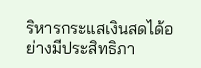ริหารกระแสเงินสดได้อย่างมีประสิทธิภา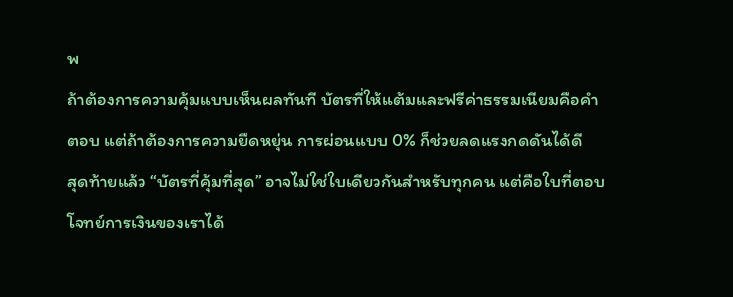พ
ถ้าต้องการความคุ้มแบบเห็นผลทันที บัตรที่ให้แต้มและฟรีค่าธรรมเนียมคือคำตอบ แต่ถ้าต้องการความยืดหยุ่น การผ่อนแบบ 0% ก็ช่วยลดแรงกดดันได้ดี
สุดท้ายแล้ว “บัตรที่คุ้มที่สุด” อาจไม่ใช่ใบเดียวกันสำหรับทุกคน แต่คือใบที่ตอบโจทย์การเงินของเราได้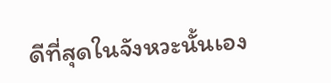ดีที่สุดในจังหวะนั้นเอง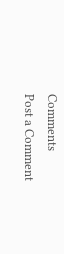Comments
Post a Comment